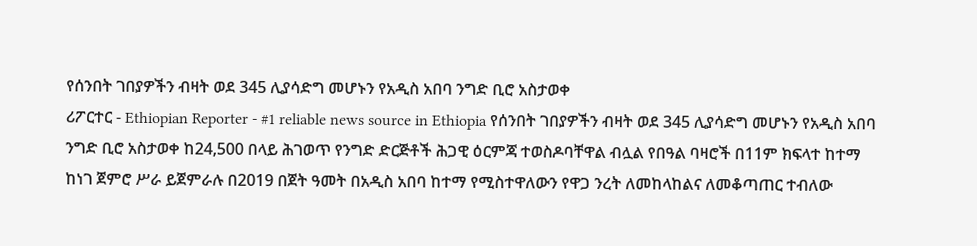የሰንበት ገበያዎችን ብዛት ወደ 345 ሊያሳድግ መሆኑን የአዲስ አበባ ንግድ ቢሮ አስታወቀ
ሪፖርተር - Ethiopian Reporter - #1 reliable news source in Ethiopia የሰንበት ገበያዎችን ብዛት ወደ 345 ሊያሳድግ መሆኑን የአዲስ አበባ ንግድ ቢሮ አስታወቀ ከ24,500 በላይ ሕገወጥ የንግድ ድርጅቶች ሕጋዊ ዕርምጃ ተወስዶባቸዋል ብሏል የበዓል ባዛሮች በ11ም ክፍላተ ከተማ ከነገ ጀምሮ ሥራ ይጀምራሉ በ2019 በጀት ዓመት በአዲስ አበባ ከተማ የሚስተዋለውን የዋጋ ንረት ለመከላከልና ለመቆጣጠር ተብለው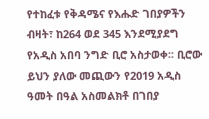የተከፈቱ የቅዳሜና የእሑድ ገበያዎችን ብዛት፣ ከ264 ወደ 345 እንደሚያደግ የአዲስ አበባ ንግድ ቢሮ አስታወቀ፡፡ ቢሮው ይህን ያለው መጪውን የ2019 አዲስ ዓመት በዓል አስመልክቶ በገበያ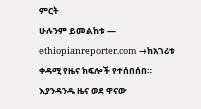ምርት
ሁሉንም ይመልከቱ — ethiopianreporter.com →ከአገሪቱ ቀዳሚ የዜና ክፍሎች የተሰበሰበ። እያንዳንዱ ዜና ወደ ዋናው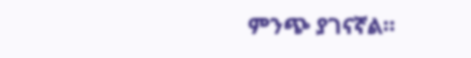ምንጭ ያገናኛል።